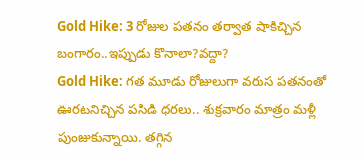Gold Hike: 3 రోజుల పతనం తర్వాత షాకిచ్చిన బంగారం..ఇప్పుడు కొనాలా?వద్దా?
Gold Hike: గత మూడు రోజులుగా వరుస పతనంతో ఊరటనిచ్చిన పసిడి ధరలు.. శుక్రవారం మాత్రం మళ్లీ పుంజుకున్నాయి. తగ్గిన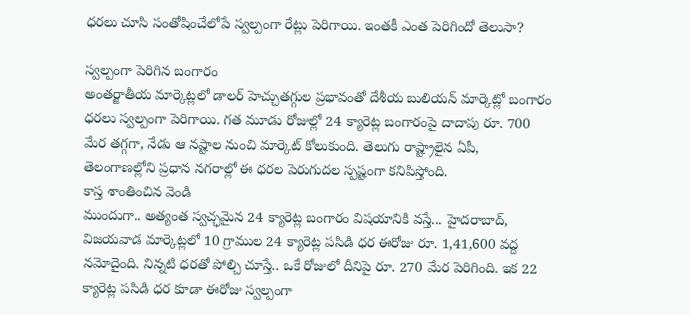ధరలు చూసి సంతోషించేలోపే స్వల్పంగా రేట్లు పెరిగాయి. ఇంతకీ ఎంత పెరిగిందో తెలుసా?

స్వల్పంగా పెరిగిన బంగారం
అంతర్జాతీయ మార్కెట్లలో డాలర్ హెచ్చుతగ్గుల ప్రభావంతో దేశీయ బులియన్ మార్కెట్లో బంగారం ధరలు స్వల్పంగా పెరిగాయి. గత మూడు రోజుల్లో 24 క్యారెట్ల బంగారంపై దాదాపు రూ. 700 మేర తగ్గగా, నేడు ఆ నష్టాల నుంచి మార్కెట్ కోలుకుంది. తెలుగు రాష్ట్రాలైన ఏపీ, తెలంగాణల్లోని ప్రధాన నగరాల్లో ఈ ధరల పెరుగుదల స్పష్టంగా కనిపిస్తోంది.
కాస్త శాంతించిన వెండి
ముందుగా.. అత్యంత స్వచ్ఛమైన 24 క్యారెట్ల బంగారం విషయానికి వస్తే... హైదరాబాద్, విజయవాడ మార్కెట్లలో 10 గ్రాముల 24 క్యారెట్ల పసిడి ధర ఈరోజు రూ. 1,41,600 వద్ద నమోదైంది. నిన్నటి ధరతో పోల్చి చూస్తే.. ఒకే రోజులో దీనిపై రూ. 270 మేర పెరిగింది. ఇక 22 క్యారెట్ల పసిడి ధర కూడా ఈరోజు స్వల్పంగా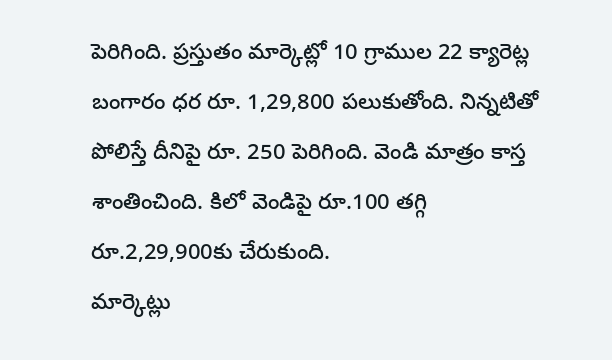పెరిగింది. ప్రస్తుతం మార్కెట్లో 10 గ్రాముల 22 క్యారెట్ల బంగారం ధర రూ. 1,29,800 పలుకుతోంది. నిన్నటితో పోలిస్తే దీనిపై రూ. 250 పెరిగింది. వెండి మాత్రం కాస్త శాంతించింది. కిలో వెండిపై రూ.100 తగ్గి రూ.2,29,900కు చేరుకుంది.
మార్కెట్లు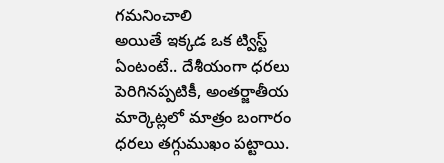గమనించాలి
అయితే ఇక్కడ ఒక ట్విస్ట్ ఏంటంటే.. దేశీయంగా ధరలు పెరిగినప్పటికీ, అంతర్జాతీయ మార్కెట్లలో మాత్రం బంగారం ధరలు తగ్గుముఖం పట్టాయి.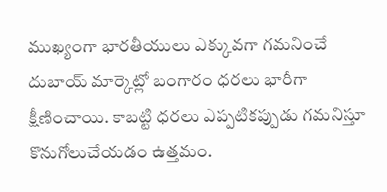ముఖ్యంగా భారతీయులు ఎక్కువగా గమనించే దుబాయ్ మార్కెట్లో బంగారం ధరలు భారీగా క్షీణించాయి. కాబట్టి ధరలు ఎప్పటికప్పుడు గమనిస్తూ కొనుగోలుచేయడం ఉత్తమం.